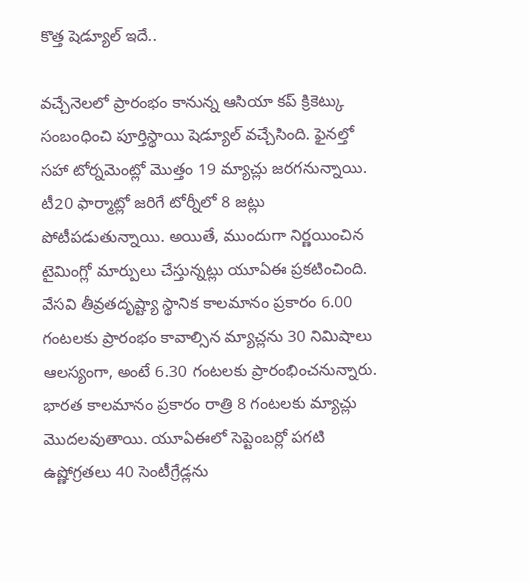కొత్త షెడ్యూల్ ఇదే..

వచ్చేనెలలో ప్రారంభం కానున్న ఆసియా కప్ క్రికెట్కు సంబంధించి పూర్తిస్థాయి షెడ్యూల్ వచ్చేసింది. ఫైనల్తో సహా టోర్నమెంట్లో మొత్తం 19 మ్యాచ్లు జరగనున్నాయి. టీ20 ఫార్మాట్లో జరిగే టోర్నీలో 8 జట్లు పోటీపడుతున్నాయి. అయితే, ముందుగా నిర్ణయించిన టైమింగ్లో మార్పులు చేస్తున్నట్లు యూఏఈ ప్రకటించింది.
వేసవి తీవ్రతదృష్ట్యా స్థానిక కాలమానం ప్రకారం 6.00 గంటలకు ప్రారంభం కావాల్సిన మ్యాచ్లను 30 నిమిషాలు ఆలస్యంగా, అంటే 6.30 గంటలకు ప్రారంభించనున్నారు. భారత కాలమానం ప్రకారం రాత్రి 8 గంటలకు మ్యాచ్లు మొదలవుతాయి. యూఏఈలో సెప్టెంబర్లో పగటి ఉష్ణోగ్రతలు 40 సెంటీగ్రేడ్లను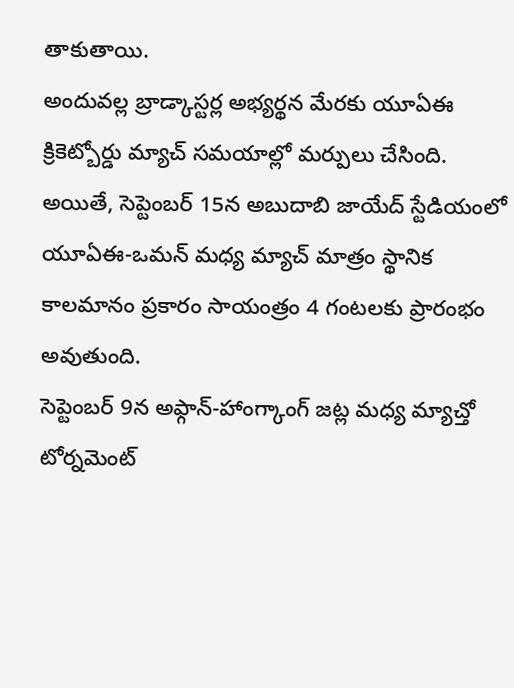తాకుతాయి.
అందువల్ల బ్రాడ్కాస్టర్ల అభ్యర్థన మేరకు యూఏఈ క్రికెట్బోర్డు మ్యాచ్ సమయాల్లో మర్పులు చేసింది. అయితే, సెప్టెంబర్ 15న అబుదాబి జాయేద్ స్టేడియంలో యూఏఈ-ఒమన్ మధ్య మ్యాచ్ మాత్రం స్థానిక కాలమానం ప్రకారం సాయంత్రం 4 గంటలకు ప్రారంభం అవుతుంది.
సెప్టెంబర్ 9న అఫ్గాన్-హాంగ్కాంగ్ జట్ల మధ్య మ్యాచ్తో టోర్నమెంట్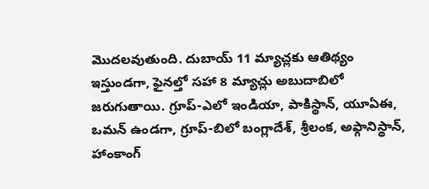మొదలవుతుంది. దుబాయ్ 11 మ్యాచ్లకు ఆతిథ్యం ఇస్తుండగా, ఫైనల్తో సహా 8 మ్యాచ్లు అబుదాబిలో జరుగుతాయి. గ్రూప్-ఎలో ఇండియా, పాకిస్థాన్, యూఏఈ, ఒమన్ ఉండగా, గ్రూప్-బిలో బంగ్లాదేశ్, శ్రీలంక, అఫ్గానిస్థాన్, హాంకాంగ్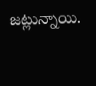జట్లున్నాయి.